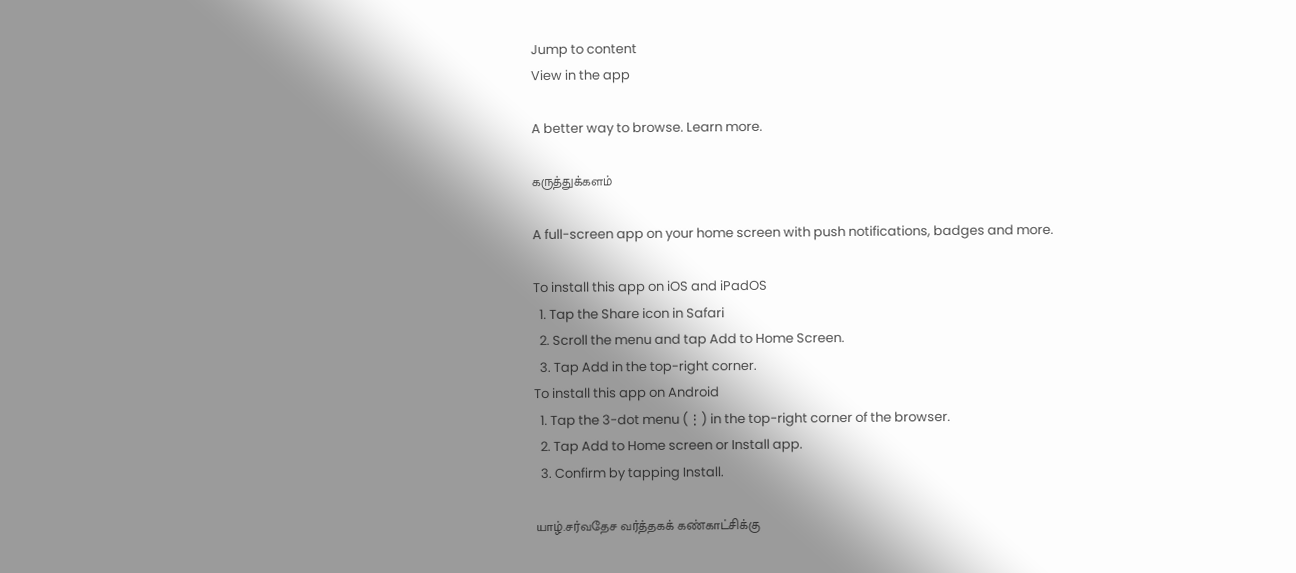Jump to content
View in the app

A better way to browse. Learn more.

கருத்துக்களம்

A full-screen app on your home screen with push notifications, badges and more.

To install this app on iOS and iPadOS
  1. Tap the Share icon in Safari
  2. Scroll the menu and tap Add to Home Screen.
  3. Tap Add in the top-right corner.
To install this app on Android
  1. Tap the 3-dot menu (⋮) in the top-right corner of the browser.
  2. Tap Add to Home screen or Install app.
  3. Confirm by tapping Install.

யாழ்.சர்வதேச வர்த்தகக் கண்காட்சிக்கு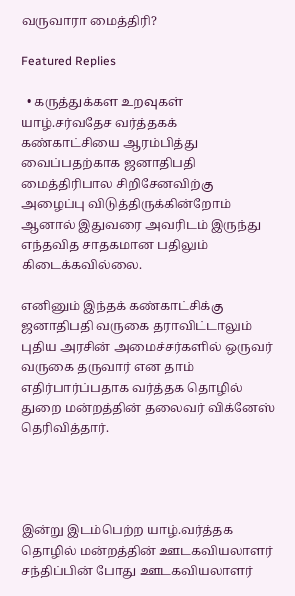வருவாரா மைத்திரி?

Featured Replies

  • கருத்துக்கள உறவுகள்
யாழ்.சர்வதேச வர்த்தகக் கண்காட்சியை ஆரம்பித்து வைப்பதற்காக ஜனாதிபதி மைத்திரிபால சிறிசேனவிற்கு அழைப்பு விடுத்திருக்கின்றோம் ஆனால் இதுவரை அவரிடம் இருந்து எந்தவித சாதகமான பதிலும் கிடைக்கவில்லை.

எனினும் இந்தக் கண்காட்சிக்கு ஜனாதிபதி வருகை தராவிட்டாலும் புதிய அரசின் அமைச்சர்களில் ஒருவர் வருகை தருவார் என தாம் எதிர்பார்ப்பதாக வர்த்தக தொழில் துறை மன்றத்தின் தலைவர் விக்னேஸ் தெரிவித்தார்.




இன்று இடம்பெற்ற யாழ்.வர்த்தக தொழில் மன்றத்தின் ஊடகவியலாளர் சந்திப்பின் போது ஊடகவியலாளர்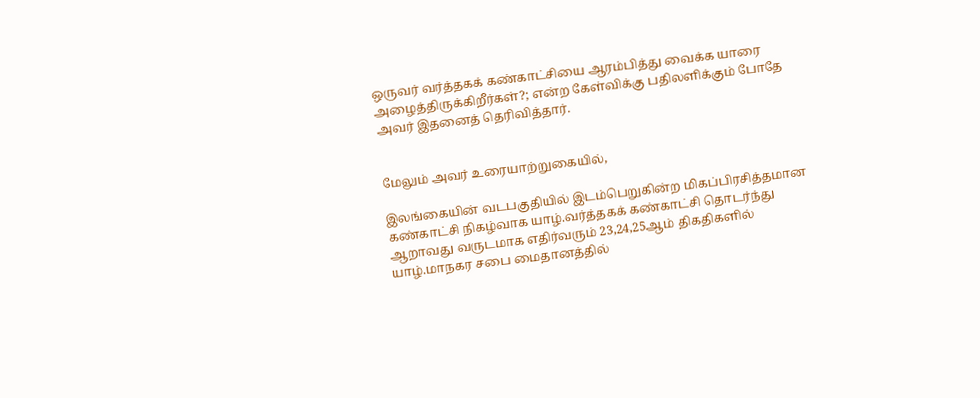ஒருவர் வர்த்தகக் கண்காட்சியை ஆரம்பித்து வைக்க யாரை அழைத்திருக்கிறீர்கள்?; என்ற கேள்விக்கு பதிலளிக்கும் போதே அவர் இதனைத் தெரிவித்தார்.


மேலும் அவர் உரையாற்றுகையில்,

இலங்கையின் வடபகுதியில் இடம்பெறுகின்ற மிகப்பிரசித்தமான கண்காட்சி நிகழ்வாக யாழ்.வர்த்தகக் கண்காட்சி தொடர்ந்து ஆறாவது வருடமாக எதிர்வரும் 23,24,25ஆம் திகதிகளில் யாழ்.மாநகர சபை மைதானத்தில்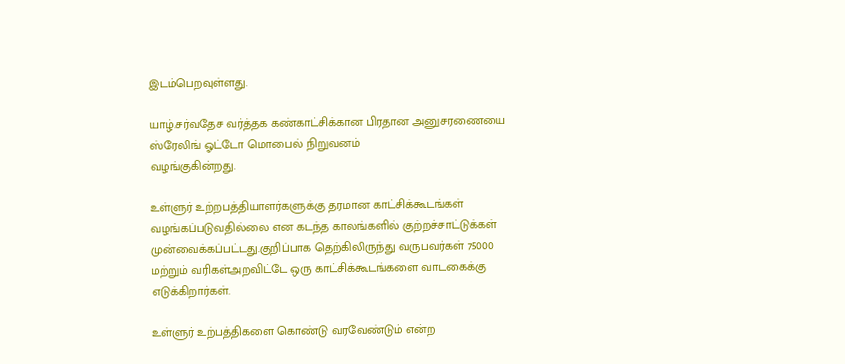இடம்பெறவுள்ளது.

யாழ்.சர்வதேச வர்த்தக கண்காட்சிக்கான பிரதான அனுசரணையை ஸ்ரேலிங் ஓட்டோ மொபைல் நிறுவனம்
வழங்குகின்றது.

உள்ளுர் உற்றபத்தியாளர்களுக்கு தரமான காட்சிக்கூடங்கள் வழங்கப்படுவதில்லை என கடந்த காலங்களில் குற்றச்சாட்டுக்கள் முன்வைக்கப்பட்டது.குறிப்பாக தெற்கிலிருந்து வருபவர்கள் 75000 மற்றும் வரிகள்அறவிட்டே ஒரு காட்சிக்கூடங்களை வாடகைக்கு எடுக்கிறார்கள்.

உள்ளுர் உற்பத்திகளை கொண்டு வரவேண்டும் என்ற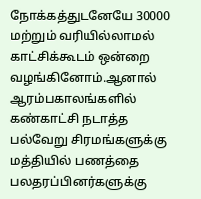நோக்கத்துடனேயே 30000 மற்றும் வரியில்லாமல் காட்சிக்கூடம் ஒன்றை வழங்கினோம்.ஆனால் ஆரம்பகாலங்களில் கண்காட்சி நடாத்த பல்வேறு சிரமங்களுக்கு மத்தியில் பணத்தை பலதரப்பினர்களுக்கு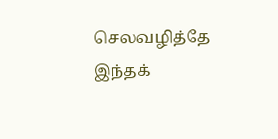செலவழித்தே இந்தக்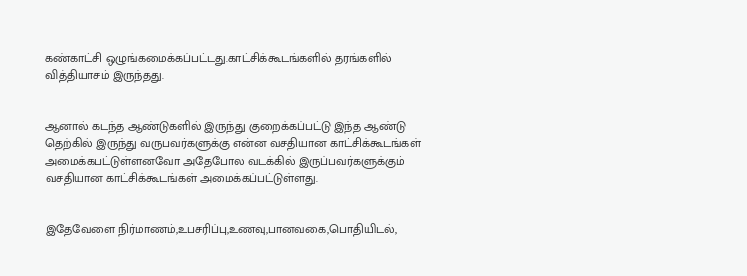கண்காட்சி ஒழுங்கமைக்கப்பட்டது.காட்சிக்கூடங்களில் தரங்களில் வித்தியாசம் இருந்தது.


ஆனால் கடந்த ஆண்டுகளில் இருந்து குறைக்கப்பட்டு இந்த ஆண்டு தெற்கில் இருந்து வருபவர்களுக்கு என்ன வசதியான காட்சிக்கூடங்கள் அமைக்கபட்டுள்ளனவோ அதேபோல வடக்கில் இருப்பவர்களுக்கும் வசதியான காட்சிக்கூடங்கள் அமைக்கப்பட்டுள்ளது.


இதேவேளை நிர்மாணம்,உபசரிப்பு,உணவு,பானவகை,பொதியிடல்,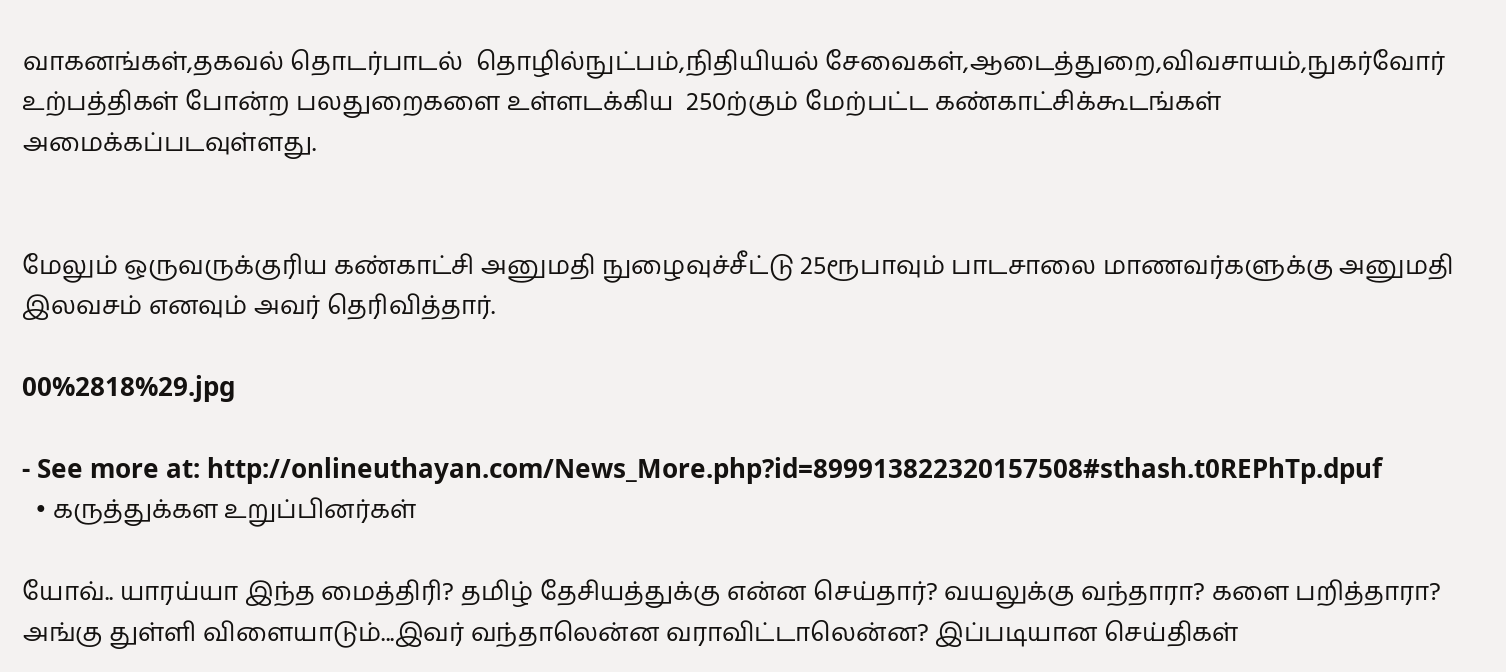வாகனங்கள்,தகவல் தொடர்பாடல்  தொழில்நுட்பம்,நிதியியல் சேவைகள்,ஆடைத்துறை,விவசாயம்,நுகர்வோர் உற்பத்திகள் போன்ற பலதுறைகளை உள்ளடக்கிய  250ற்கும் மேற்பட்ட கண்காட்சிக்கூடங்கள் அமைக்கப்படவுள்ளது.


மேலும் ஒருவருக்குரிய கண்காட்சி அனுமதி நுழைவுச்சீட்டு 25ரூபாவும் பாடசாலை மாணவர்களுக்கு அனுமதி இலவசம் எனவும் அவர் தெரிவித்தார்.

00%2818%29.jpg

- See more at: http://onlineuthayan.com/News_More.php?id=899913822320157508#sthash.t0REPhTp.dpuf
  • கருத்துக்கள உறுப்பினர்கள்

யோவ்.. யாரய்யா இந்த மைத்திரி? தமிழ் தேசியத்துக்கு என்ன செய்தார்? வயலுக்கு வந்தாரா? களை பறித்தாரா? அங்கு துள்ளி விளையாடும்...இவர் வந்தாலென்ன வராவிட்டாலென்ன? இப்படியான செய்திகள்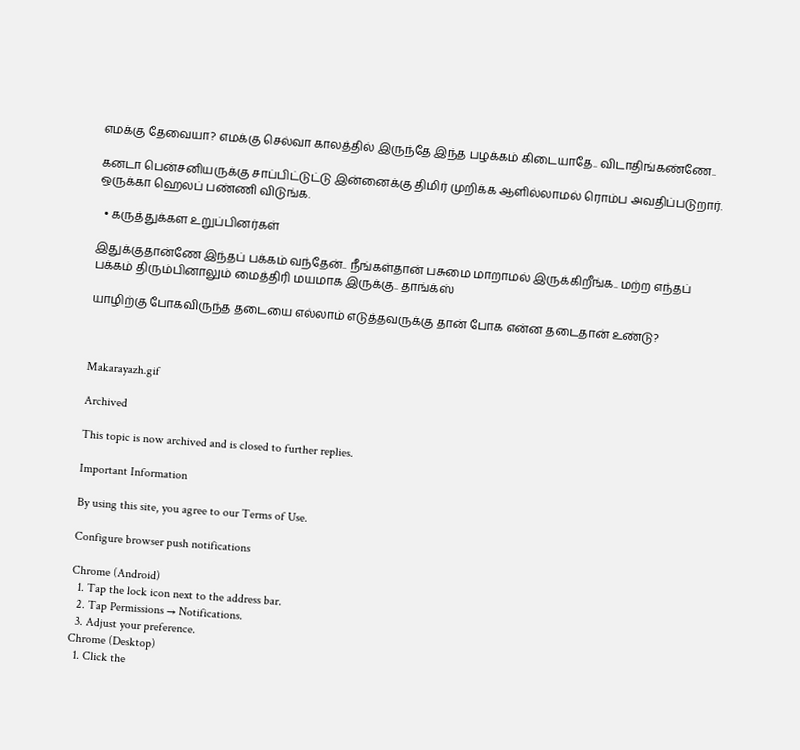எமக்கு தேவையா? எமக்கு செல்வா காலத்தில் இருந்தே இந்த பழக்கம் கிடையாதே.. விடாதிங்கண்ணே..

கனடா பென்சனியருக்கு சாப்பிட்டுட்டு இன்னைக்கு திமிர் முறிக்க ஆளில்லாமல் ரொம்ப அவதிப்படுறார். ஒருக்கா ஹெலப் பண்ணி விடுங்க.

  • கருத்துக்கள உறுப்பினர்கள்

இதுக்குதான்ணே இந்தப் பக்கம் வந்தேன்.. நீங்கள்தான் பசுமை மாறாமல் இருக்கிறீங்க.. மற்ற எந்தப் பக்கம் திரும்பினாலும் மைத்திரி மயமாக இருக்கு.. தாங்க்ஸ்

யாழிற்கு போகவிருந்த தடையை எல்லாம் எடுத்தவருக்கு தான் போக என்ன தடைதான் உண்டு?



Makarayazh.gif

Archived

This topic is now archived and is closed to further replies.

Important Information

By using this site, you agree to our Terms of Use.

Configure browser push notifications

Chrome (Android)
  1. Tap the lock icon next to the address bar.
  2. Tap Permissions → Notifications.
  3. Adjust your preference.
Chrome (Desktop)
  1. Click the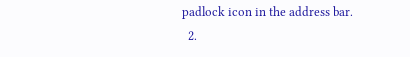padlock icon in the address bar.
  2.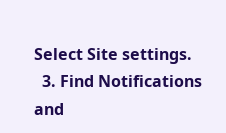Select Site settings.
  3. Find Notifications and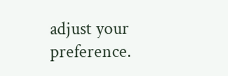adjust your preference.